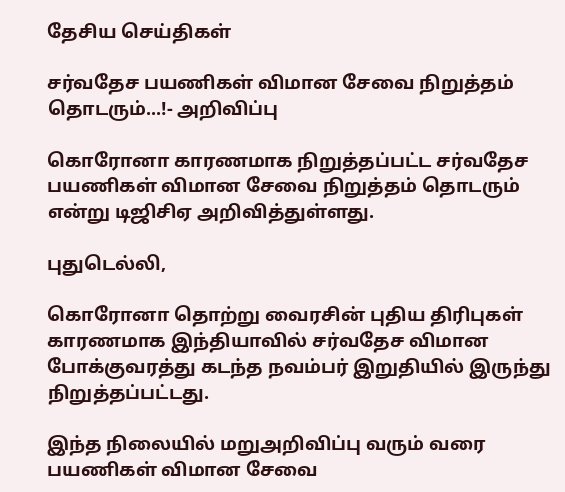தேசிய செய்திகள்

சர்வதேச பயணிகள் விமான சேவை நிறுத்தம் தொடரும்...!- அறிவிப்பு

கொரோனா காரணமாக நிறுத்தப்பட்ட சர்வதேச பயணிகள் விமான சேவை நிறுத்தம் தொடரும் என்று டிஜிசிஏ அறிவித்துள்ளது.

புதுடெல்லி,

கொரோனா தொற்று வைரசின் புதிய திரிபுகள் காரணமாக இந்தியாவில் சர்வதேச விமான போக்குவரத்து கடந்த நவம்பர் இறுதியில் இருந்து நிறுத்தப்பட்டது.

இந்த நிலையில் மறுஅறிவிப்பு வரும் வரை பயணிகள் விமான சேவை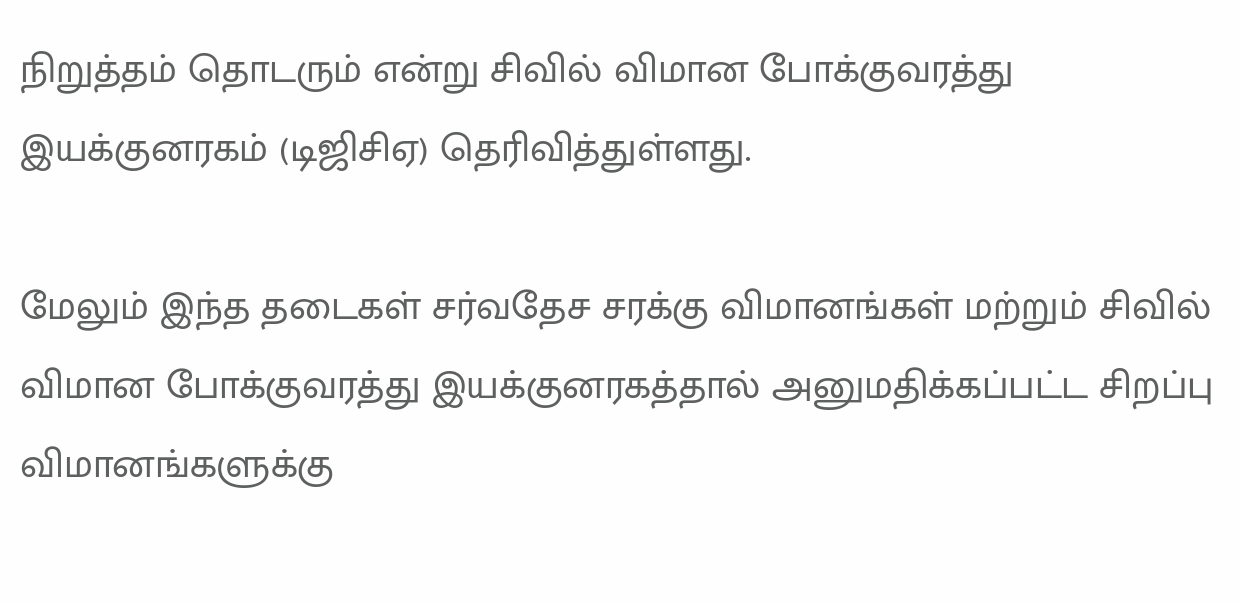நிறுத்தம் தொடரும் என்று சிவில் விமான போக்குவரத்து இயக்குனரகம் (டிஜிசிஏ) தெரிவித்துள்ளது.

மேலும் இந்த தடைகள் சர்வதேச சரக்கு விமானங்கள் மற்றும் சிவில் விமான போக்குவரத்து இயக்குனரகத்தால் அனுமதிக்கப்பட்ட சிறப்பு விமானங்களுக்கு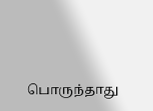பொருந்தாது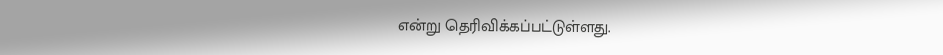என்று தெரிவிக்கப்பட்டுள்ளது.